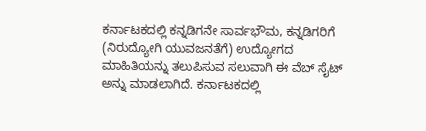ಕರ್ನಾಟಕದಲ್ಲಿ ಕನ್ನಡಿಗನೇ ಸಾರ್ವಭೌಮ, ಕನ್ನಡಿಗರಿಗೆ (ನಿರುದ್ಯೋಗಿ ಯುವಜನತೆಗೆ) ಉದ್ಯೋಗದ ಮಾಹಿತಿಯನ್ನು ತಲುಪಿಸುವ ಸಲುವಾಗಿ ಈ ವೆಬ್ ಸೈಟ್ ಅನ್ನು ಮಾಡಲಾಗಿದೆ. ಕರ್ನಾಟಕದಲ್ಲಿ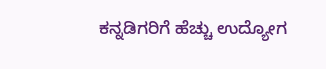ಕನ್ನಡಿಗರಿಗೆ ಹೆಚ್ಚು ಉದ್ಯೋಗ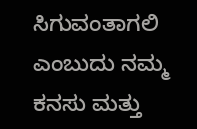ಸಿಗುವಂತಾಗಲಿ ಎಂಬುದು ನಮ್ಮ ಕನಸು ಮತ್ತು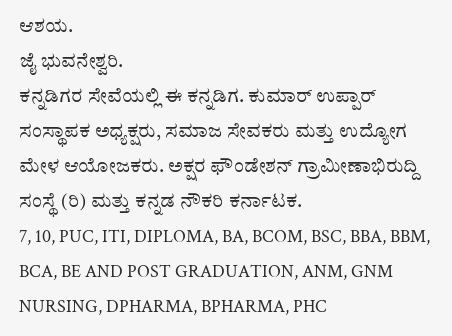ಆಶಯ.
ಜೈ ಭುವನೇಶ್ವರಿ.
ಕನ್ನಡಿಗರ ಸೇವೆಯಲ್ಲಿ ಈ ಕನ್ನಡಿಗ. ಕುಮಾರ್ ಉಪ್ಪಾರ್ ಸಂಸ್ಥಾಪಕ ಅಧ್ಯಕ್ಷರು, ಸಮಾಜ ಸೇವಕರು ಮತ್ತು ಉದ್ಯೋಗ ಮೇಳ ಆಯೋಜಕರು. ಅಕ್ಷರ ಫೌಂಡೇಶನ್ ಗ್ರಾಮೀಣಾಭಿರುದ್ದಿ ಸಂಸ್ಥೆ (ರಿ) ಮತ್ತು ಕನ್ನಡ ನೌಕರಿ ಕರ್ನಾಟಕ.
7, 10, PUC, ITI, DIPLOMA, BA, BCOM, BSC, BBA, BBM, BCA, BE AND POST GRADUATION, ANM, GNM NURSING, DPHARMA, BPHARMA, PHC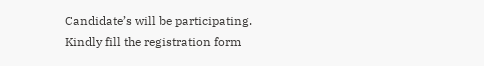Candidate’s will be participating.
Kindly fill the registration form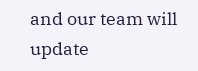and our team will update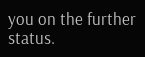you on the further status.